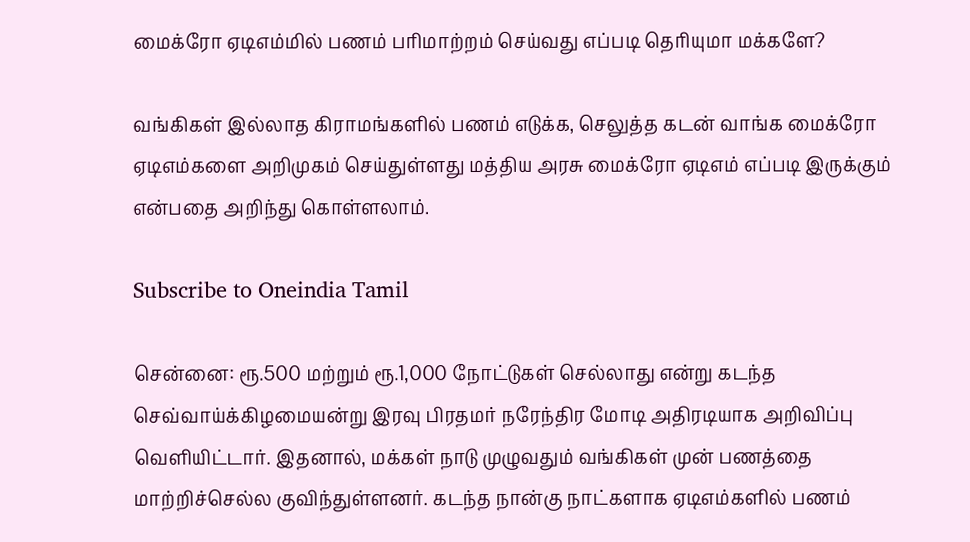மைக்ரோ ஏடிஎம்மில் பணம் பரிமாற்றம் செய்வது எப்படி தெரியுமா மக்களே?

வங்கிகள் இல்லாத கிராமங்களில் பணம் எடுக்க, செலுத்த கடன் வாங்க மைக்ரோ ஏடிஎம்களை அறிமுகம் செய்துள்ளது மத்திய அரசு மைக்ரோ ஏடிஎம் எப்படி இருக்கும் என்பதை அறிந்து கொள்ளலாம்.

Subscribe to Oneindia Tamil

சென்னை: ரூ.500 மற்றும் ரூ.1,000 நோட்டுகள் செல்லாது என்று கடந்த செவ்வாய்க்கிழமையன்று இரவு பிரதமர் நரேந்திர மோடி அதிரடியாக அறிவிப்பு வெளியிட்டார். இதனால், மக்கள் நாடு முழுவதும் வங்கிகள் முன் பணத்தை மாற்றிச்செல்ல குவிந்துள்ளனர். கடந்த நான்கு நாட்களாக ஏடிஎம்களில் பணம்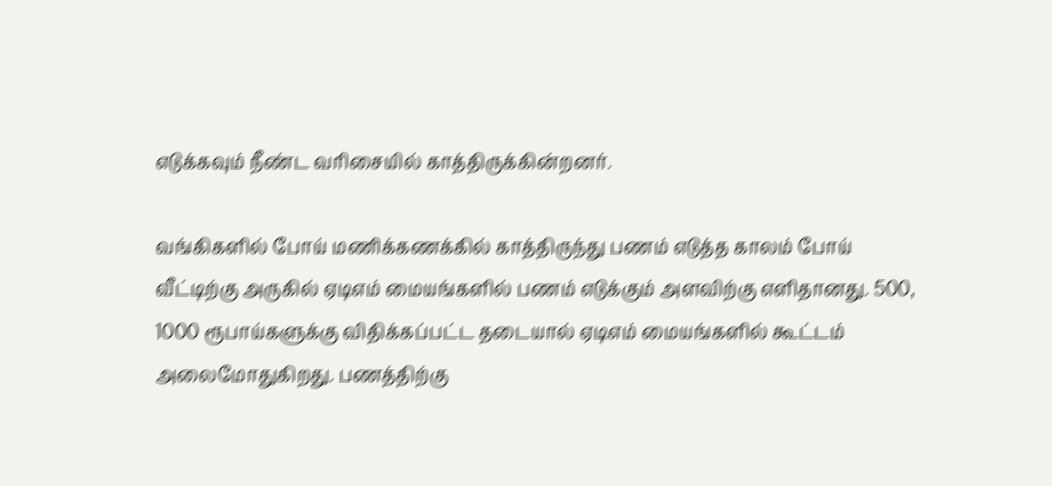எடுக்கவும் நீண்ட வரிசையில் காத்திருக்கின்றனர்.

வங்கிகளில் போய் மணிக்கணக்கில் காத்திருந்து பணம் எடுத்த காலம் போய் வீட்டிற்கு அருகில் ஏடிஎம் மையங்களில் பணம் எடுக்கும் அளவிற்கு எளிதானது. 500, 1000 ரூபாய்களுக்கு விதிக்கப்பட்ட தடையால் ஏடிஎம் மையங்களில் கூட்டம் அலைமோதுகிறது. பணத்திற்கு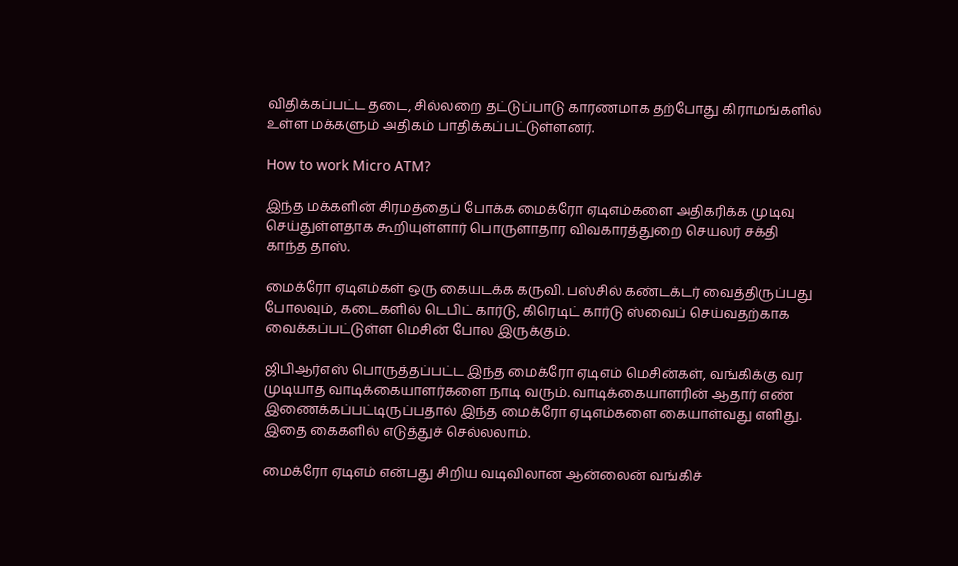விதிக்கப்பட்ட தடை, சில்லறை தட்டுப்பாடு காரணமாக தற்போது கிராமங்களில் உள்ள மக்களும் அதிகம் பாதிக்கப்பட்டுள்ளனர்.

How to work Micro ATM?

இந்த மக்களின் சிரமத்தைப் போக்க மைக்ரோ ஏடிஎம்களை அதிகரிக்க முடிவு செய்துள்ளதாக கூறியுள்ளார் பொருளாதார விவகாரத்துறை செயலர் சக்தி காந்த தாஸ்.

மைக்ரோ ஏடிஎம்கள் ஒரு கையடக்க கருவி. பஸ்சில் கண்டக்டர் வைத்திருப்பது போலவும், கடைகளில் டெபிட் கார்டு, கிரெடிட் கார்டு ஸ்வைப் செய்வதற்காக வைக்கப்பட்டுள்ள மெசின் போல இருக்கும்.

ஜிபிஆர்எஸ் பொருத்தப்பட்ட இந்த மைக்ரோ ஏடிஎம் மெசின்கள், வங்கிக்கு வர முடியாத வாடிக்கையாளர்களை நாடி வரும். வாடிக்கையாளரின் ஆதார் எண் இணைக்கப்பட்டிருப்பதால் இந்த மைக்ரோ ஏடிஎம்களை கையாள்வது எளிது. இதை கைகளில் எடுத்துச் செல்லலாம்.

மைக்ரோ ஏடிஎம் என்பது சிறிய வடிவிலான ஆன்லைன் வங்கிச்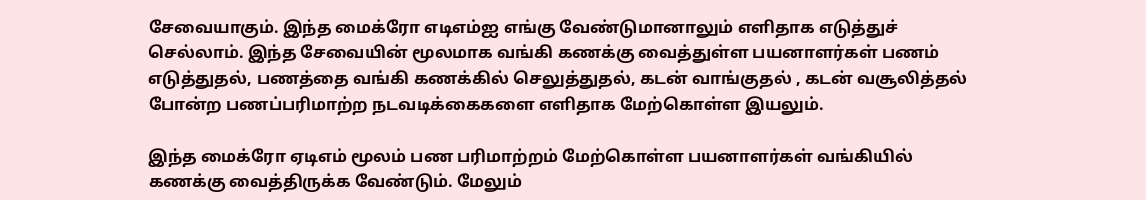சேவையாகும். இந்த மைக்ரோ எடிஎம்ஐ எங்கு வேண்டுமானாலும் எளிதாக எடுத்துச் செல்லாம். இந்த சேவையின் மூலமாக வங்கி கணக்கு வைத்துள்ள பயனாளர்கள் பணம் எடுத்துதல், பணத்தை வங்கி கணக்கில் செலுத்துதல், கடன் வாங்குதல் , கடன் வசூலித்தல் போன்ற பணப்பரிமாற்ற நடவடிக்கைகளை எளிதாக மேற்கொள்ள இயலும்.

இந்த மைக்ரோ ஏடிஎம் மூலம் பண பரிமாற்றம் மேற்கொள்ள பயனாளர்கள் வங்கியில் கணக்கு வைத்திருக்க வேண்டும். மேலும்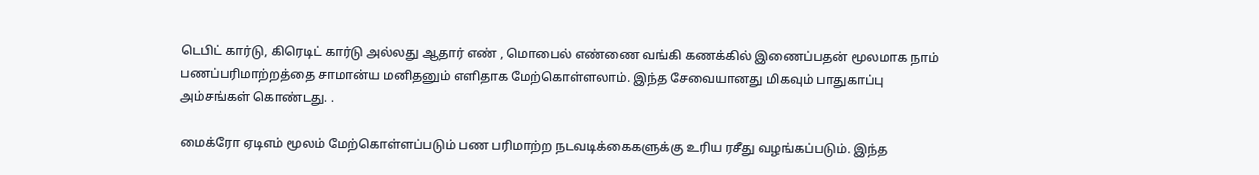டெபிட் கார்டு, கிரெடிட் கார்டு அல்லது ஆதார் எண் , மொபைல் எண்ணை வங்கி கணக்கில் இணைப்பதன் மூலமாக நாம் பணப்பரிமாற்றத்தை சாமான்ய மனிதனும் எளிதாக மேற்கொள்ளலாம். இந்த சேவையானது மிகவும் பாதுகாப்பு அம்சங்கள் கொண்டது. .

மைக்ரோ ஏடிஎம் மூலம் மேற்கொள்ளப்படும் பண பரிமாற்ற நடவடிக்கைகளுக்கு உரிய ரசீது வழங்கப்படும். இந்த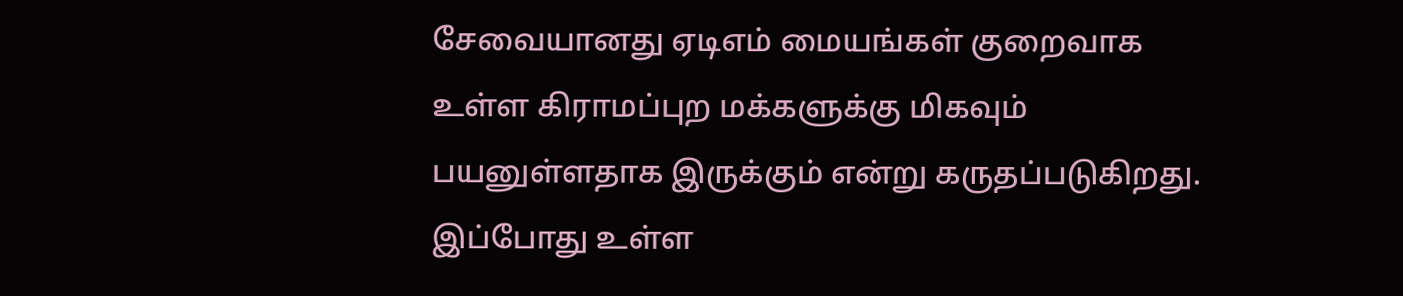சேவையானது ஏடிஎம் மையங்கள் குறைவாக உள்ள கிராமப்புற மக்களுக்கு மிகவும் பயனுள்ளதாக இருக்கும் என்று கருதப்படுகிறது. இப்போது உள்ள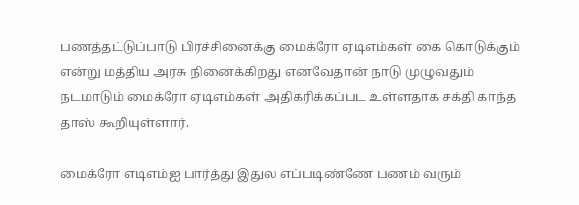பணத்தட்டுப்பாடு பிரச்சினைக்கு மைக்ரோ ஏடிஎம்கள் கை கொடுக்கும் என்று மத்திய அரசு நினைக்கிறது எனவேதான் நாடு முழுவதும் நடமாடும் மைக்ரோ ஏடிஎம்கள் அதிகரிக்கப்பட உள்ளதாக சக்தி காந்த தாஸ் கூறியுள்ளார்.

மைக்ரோ எடிஎம்ஐ பார்த்து இதுல எப்படிண்ணே பணம் வரும்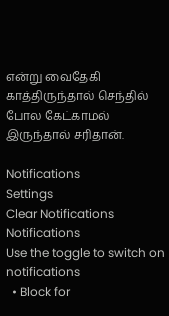என்று வைதேகி காத்திருந்தால் செந்தில் போல கேட்காமல் இருந்தால் சரிதான்.

Notifications
Settings
Clear Notifications
Notifications
Use the toggle to switch on notifications
  • Block for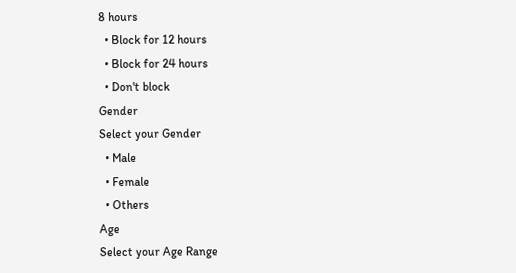8 hours
  • Block for 12 hours
  • Block for 24 hours
  • Don't block
Gender
Select your Gender
  • Male
  • Female
  • Others
Age
Select your Age Range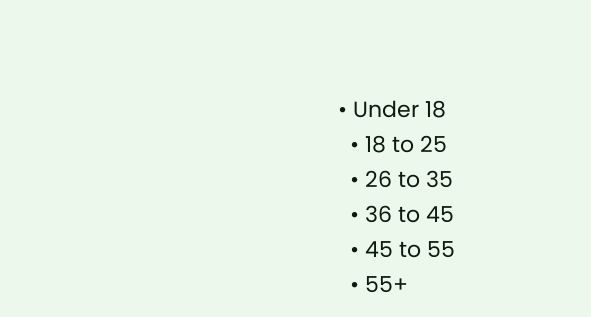• Under 18
  • 18 to 25
  • 26 to 35
  • 36 to 45
  • 45 to 55
  • 55+